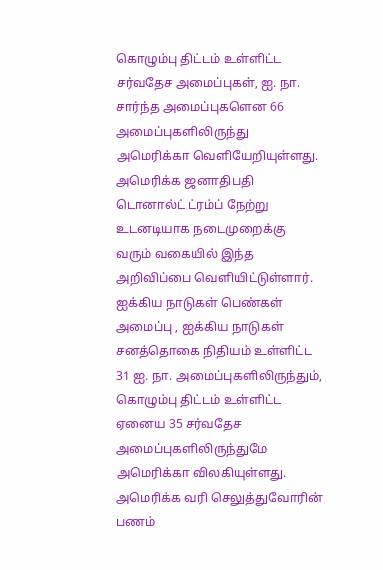கொழும்பு திட்டம் உள்ளிட்ட சர்வதேச அமைப்புகள், ஐ. நா. சார்ந்த அமைப்புகளென 66 அமைப்புகளிலிருந்து அமெரிக்கா வெளியேறியுள்ளது.
அமெரிக்க ஜனாதிபதி டொனால்ட் ட்ரம்ப் நேற்று உடனடியாக நடைமுறைக்கு வரும் வகையில் இந்த அறிவிப்பை வெளியிட்டுள்ளார்.
ஐக்கிய நாடுகள் பெண்கள் அமைப்பு , ஐக்கிய நாடுகள் சனத்தொகை நிதியம் உள்ளிட்ட 31 ஐ. நா. அமைப்புகளிலிருந்தும், கொழும்பு திட்டம் உள்ளிட்ட ஏனைய 35 சர்வதேச அமைப்புகளிலிருந்துமே அமெரிக்கா விலகியுள்ளது.
அமெரிக்க வரி செலுத்துவோரின் பணம்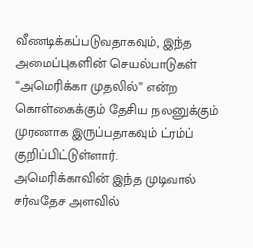வீணடிக்கப்படுவதாகவும், இந்த அமைப்புகளின் செயல்பாடுகள் “அமெரிக்கா முதலில்” என்ற கொள்கைக்கும் தேசிய நலனுக்கும் முரணாக இருப்பதாகவும் ட்ரம்ப் குறிப்பிட்டுள்ளார்.
அமெரிக்காவின் இந்த முடிவால் சர்வதேச அளவில்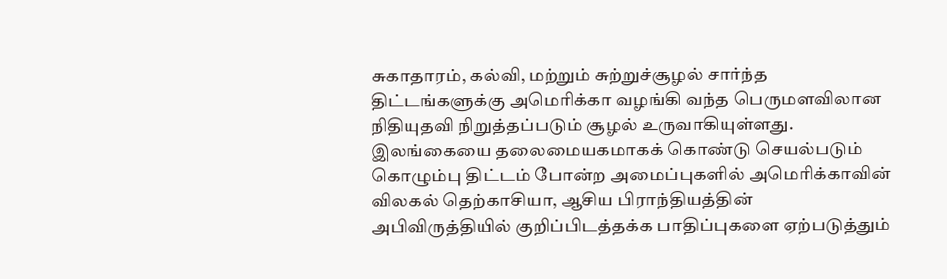சுகாதாரம், கல்வி, மற்றும் சுற்றுச்சூழல் சார்ந்த திட்டங்களுக்கு அமெரிக்கா வழங்கி வந்த பெருமளவிலான நிதியுதவி நிறுத்தப்படும் சூழல் உருவாகியுள்ளது.
இலங்கையை தலைமையகமாகக் கொண்டு செயல்படும் கொழும்பு திட்டம் போன்ற அமைப்புகளில் அமெரிக்காவின் விலகல் தெற்காசியா, ஆசிய பிராந்தியத்தின் அபிவிருத்தியில் குறிப்பிடத்தக்க பாதிப்புகளை ஏற்படுத்தும்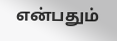என்பதும்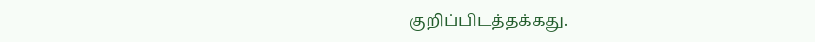குறிப்பிடத்தக்கது.